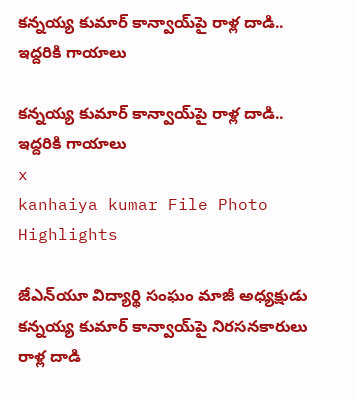కన్నయ్య కుమార్ కాన్వాయ్‌పై రాళ్ల దాడి.. ఇద్దరికి గాయాలు

కన్నయ్య కుమార్ కాన్వాయ్‌పై రాళ్ల దాడి.. ఇద్దరికి గాయాలు
x
kanhaiya kumar File Photo
Highlights

జేఎన్‌యూ విద్యార్థి సంఘం మాజీ అధ్యక్షుడు కన్నయ్య కుమార్ కాన్వాయ్‌పై నిరసనకారులు రాళ్ల దాడి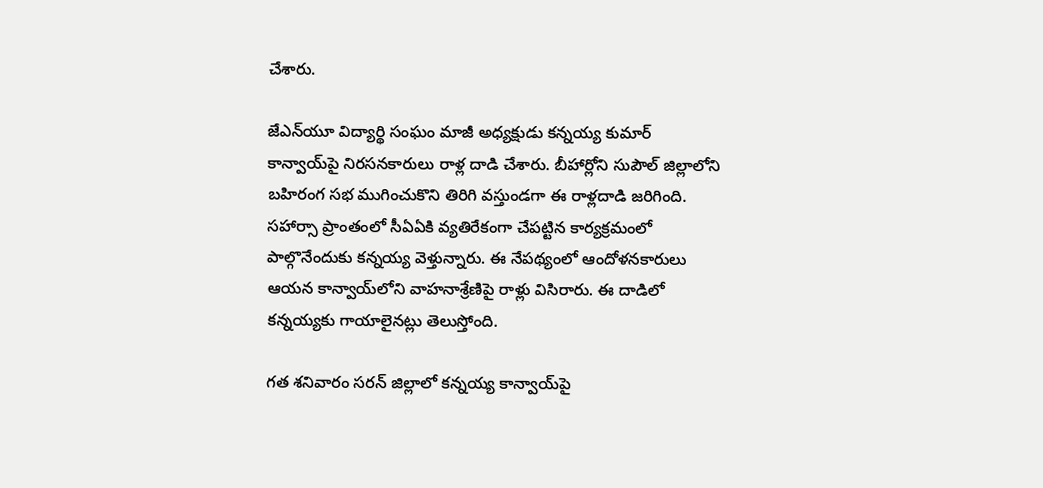చేశారు.

జేఎన్‌యూ విద్యార్థి సంఘం మాజీ అధ్యక్షుడు కన్నయ్య కుమార్ కాన్వాయ్‌పై నిరసనకారులు రాళ్ల దాడి చేశారు. బీహార్లోని సుపౌల్ జిల్లాలోని బహిరంగ సభ ముగించుకొని తిరిగి వస్తుండగా ఈ రాళ్లదాడి జరిగింది. సహార్సా ప్రాంతంలో సీఏఏకి వ్యతిరేకంగా చేపట్టిన కార్యక్రమంలో పాల్గొనేందుకు కన్నయ్య వెళ్తున్నారు. ఈ నేపథ్యంలో ఆందోళనకారులు ఆయన కాన్వాయ్‌లోని వాహనాశ్రేణిపై రాళ్లు విసిరారు. ఈ దాడిలో కన్నయ్యకు గాయాలైనట్లు తెలుస్తోంది.

గత శనివారం సరన్‌ జిల్లాలో కన్నయ్య కాన్వాయ్‌పై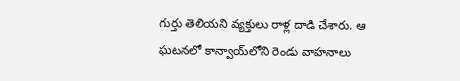గుర్తు తెలియని వ్యక్తులు రాళ్ల దాడి చేశారు. ఆ ఘటనలో కాన్వాయ్‌‌లోని రెండు వాహనాలు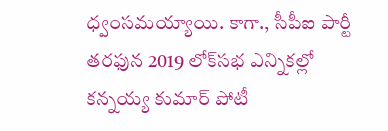ధ్వంసమయ్యాయి. కాగా., సీపీఐ పార్టీ తరఫున 2019 లోక్‌సభ ఎన్నికల్లో కన్నయ్య కుమార్‌ పోటీ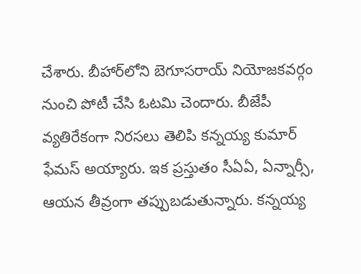చేశారు. బీహార్‌లోని బెగూసరాయ్‌ నియోజకవర్గం నుంచి పోటీ చేసి ఓటమి చెందారు. బీజేపీ వ్యతిరేకంగా నిరసలు తెలిపి కన్నయ్య కుమార్ ఫేమస్ అయ్యారు. ఇక ప్రస్తుతం సీఏఏ, ఏన్నార్సీ, ఆయన తీవ్రంగా తప్పుబడుతున్నారు. కన్నయ్య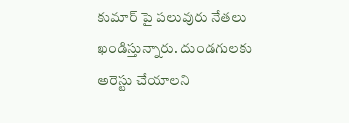కుమార్ పై పలువురు నేతలు ఖండిస్తున్నారు. దుండగులకు అరెస్టు చేయాలని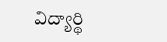విద్యార్థి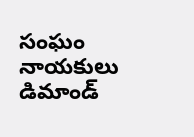సంఘం నాయకులు డిమాండ్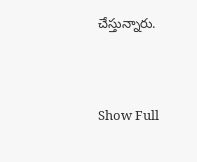చేస్తున్నారు.



Show Full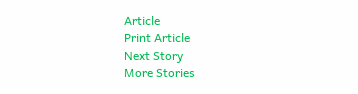Article
Print Article
Next Story
More Stories